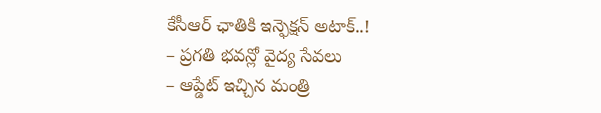కేసీఆర్ ఛాతికి ఇన్ఫెక్షన్ అటాక్..!
– ప్రగతి భవన్లో వైద్య సేవలు
– ఆప్డేట్ ఇచ్చిన మంత్రి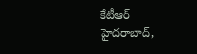కేటీఆర్
హైదరాబాద్,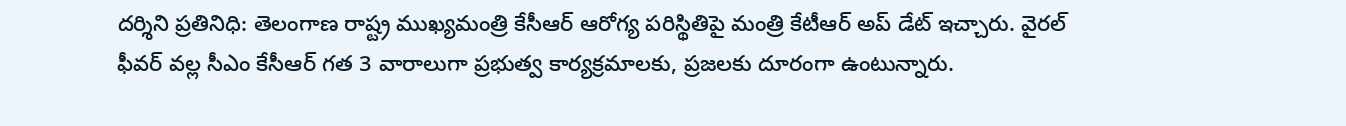దర్శిని ప్రతినిధి: తెలంగాణ రాష్ట్ర ముఖ్యమంత్రి కేసీఆర్ ఆరోగ్య పరిస్థితిపై మంత్రి కేటీఆర్ అప్ డేట్ ఇచ్చారు. వైరల్ ఫీవర్ వల్ల సీఎం కేసీఆర్ గత 3 వారాలుగా ప్రభుత్వ కార్యక్రమాలకు, ప్రజలకు దూరంగా ఉంటున్నారు.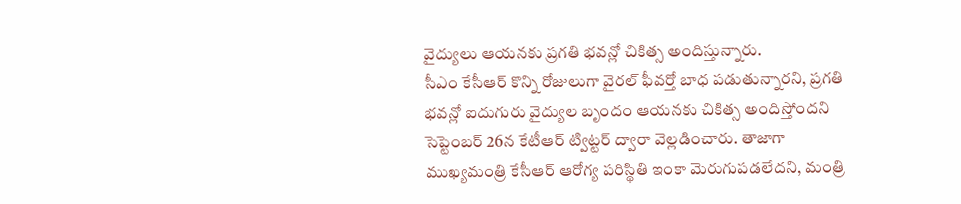వైద్యులు ఆయనకు ప్రగతి భవన్లో చికిత్స అందిస్తున్నారు.
సీఎం కేసీఆర్ కొన్ని రోజులుగా వైరల్ ఫీవర్తో బాధ పడుతున్నారని, ప్రగతి భవన్లో ఐదుగురు వైద్యుల బృందం ఆయనకు చికిత్స అందిస్తోందని సెప్టెంబర్ 26న కేటీఆర్ ట్విట్టర్ ద్వారా వెల్లడించారు. తాజాగా ముఖ్యమంత్రి కేసీఆర్ ఆరోగ్య పరిస్థితి ఇంకా మెరుగుపడలేదని, మంత్రి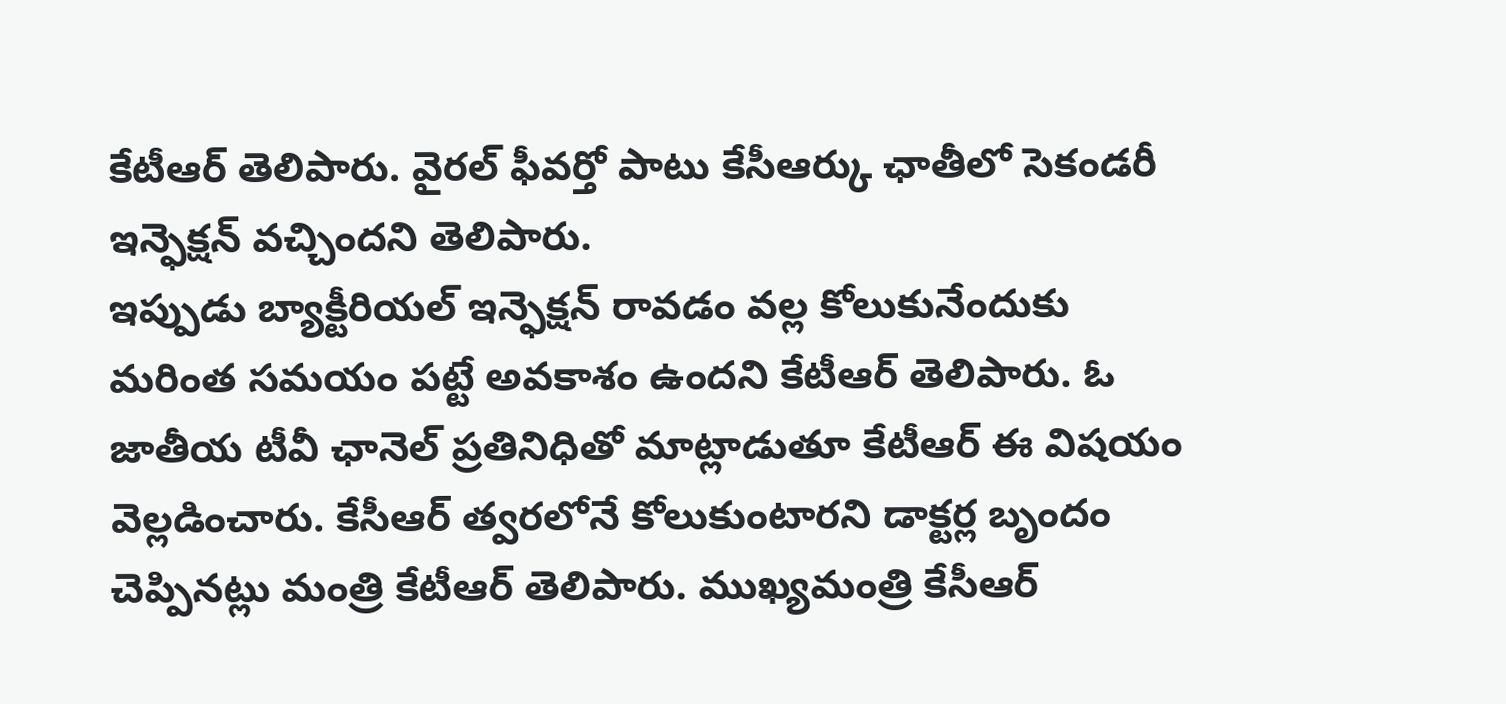కేటీఆర్ తెలిపారు. వైరల్ ఫీవర్తో పాటు కేసీఆర్కు ఛాతీలో సెకండరీ ఇన్ఫెక్షన్ వచ్చిందని తెలిపారు.
ఇప్పుడు బ్యాక్టీరియల్ ఇన్ఫెక్షన్ రావడం వల్ల కోలుకునేందుకు మరింత సమయం పట్టే అవకాశం ఉందని కేటీఆర్ తెలిపారు. ఓ జాతీయ టీవీ ఛానెల్ ప్రతినిధితో మాట్లాడుతూ కేటీఆర్ ఈ విషయం వెల్లడించారు. కేసీఆర్ త్వరలోనే కోలుకుంటారని డాక్టర్ల బృందం చెప్పినట్లు మంత్రి కేటీఆర్ తెలిపారు. ముఖ్యమంత్రి కేసీఆర్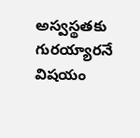అస్వస్థతకు గురయ్యారనే విషయం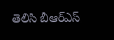తెలిసి బీఆర్ఎస్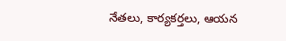నేతలు, కార్యకర్తలు, ఆయన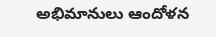అభిమానులు ఆందోళన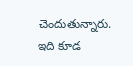చెందుతున్నారు.
ఇది కూడ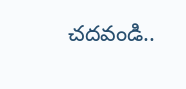చదవండి..